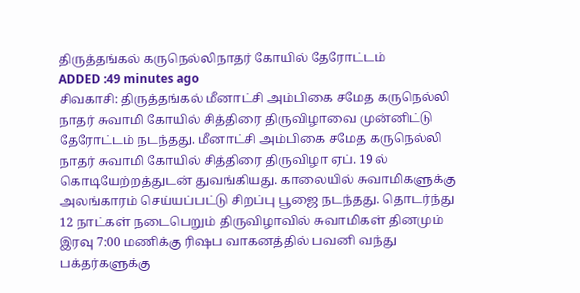திருத்தங்கல் கருநெல்லிநாதர் கோயில் தேரோட்டம்
ADDED :49 minutes ago
சிவகாசி: திருத்தங்கல் மீனாட்சி அம்பிகை சமேத கருநெல்லி நாதர் சுவாமி கோயில் சித்திரை திருவிழாவை முன்னிட்டு தேரோட்டம் நடந்தது. மீனாட்சி அம்பிகை சமேத கருநெல்லி நாதர் சுவாமி கோயில் சித்திரை திருவிழா ஏப். 19 ல் கொடியேற்றத்துடன் துவங்கியது. காலையில் சுவாமிகளுக்கு அலங்காரம் செய்யப்பட்டு சிறப்பு பூஜை நடந்தது. தொடர்ந்து 12 நாட்கள் நடைபெறும் திருவிழாவில் சுவாமிகள் தினமும் இரவு 7:00 மணிக்கு ரிஷப வாகனத்தில் பவனி வந்து பக்தர்களுக்கு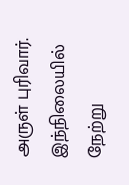அருள் புரிவார். இந்நிலையில் நேற்று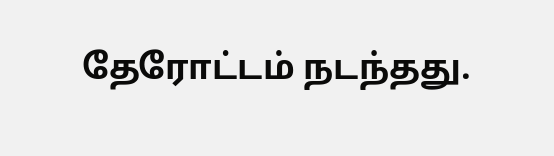தேரோட்டம் நடந்தது.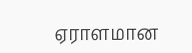ஏராளமான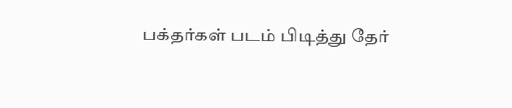பக்தர்கள் படம் பிடித்து தேர்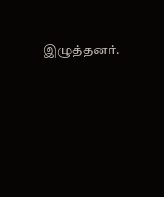இழுத்தனர்.